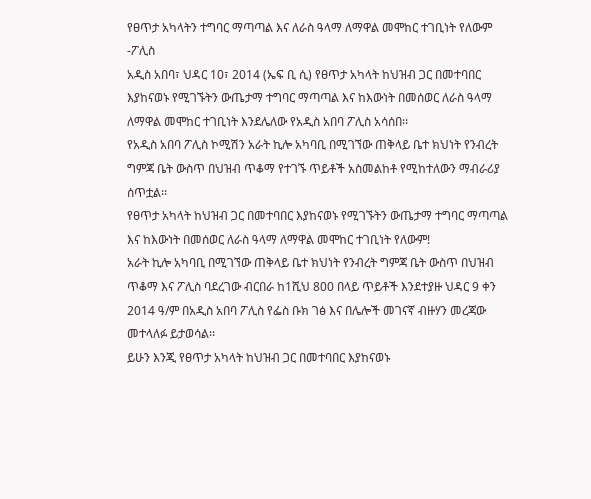የፀጥታ አካላትን ተግባር ማጣጣል እና ለራስ ዓላማ ለማዋል መሞከር ተገቢነት የለውም -ፖሊስ
አዲስ አበባ፣ ህዳር 10፣ 2014 (ኤፍ ቢ ሲ) የፀጥታ አካላት ከህዝብ ጋር በመተባበር እያከናወኑ የሚገኙትን ውጤታማ ተግባር ማጣጣል እና ከእውነት በመሰወር ለራስ ዓላማ ለማዋል መሞከር ተገቢነት እንደሌለው የአዲስ አበባ ፖሊስ አሳሰበ፡፡
የአዲስ አበባ ፖሊስ ኮሚሽን አራት ኪሎ አካባቢ በሚገኘው ጠቅላይ ቤተ ክህነት የንብረት ግምጃ ቤት ውስጥ በህዝብ ጥቆማ የተገኙ ጥይቶች አስመልከቶ የሚከተለውን ማብራሪያ ሰጥቷል፡፡
የፀጥታ አካላት ከህዝብ ጋር በመተባበር እያከናወኑ የሚገኙትን ውጤታማ ተግባር ማጣጣል እና ከእውነት በመሰወር ለራስ ዓላማ ለማዋል መሞከር ተገቢነት የለውም!
አራት ኪሎ አካባቢ በሚገኘው ጠቅላይ ቤተ ክህነት የንብረት ግምጃ ቤት ውስጥ በህዝብ ጥቆማ እና ፖሊስ ባደረገው ብርበራ ከ1ሺህ 800 በላይ ጥይቶች እንደተያዙ ህዳር 9 ቀን 2014 ዓ/ም በአዲስ አበባ ፖሊስ የፌስ ቡክ ገፅ እና በሌሎች መገናኛ ብዙሃን መረጃው መተላለፉ ይታወሳል፡፡
ይሁን እንጂ የፀጥታ አካላት ከህዝብ ጋር በመተባበር እያከናወኑ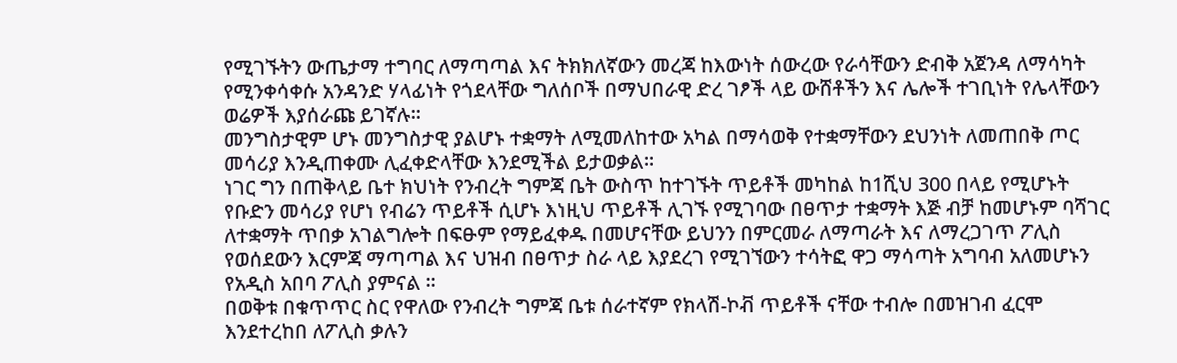የሚገኙትን ውጤታማ ተግባር ለማጣጣል እና ትክክለኛውን መረጃ ከእውነት ሰውረው የራሳቸውን ድብቅ አጀንዳ ለማሳካት የሚንቀሳቀሱ አንዳንድ ሃላፊነት የጎደላቸው ግለሰቦች በማህበራዊ ድረ ገፆች ላይ ውሸቶችን እና ሌሎች ተገቢነት የሌላቸውን ወሬዎች እያሰራጩ ይገኛሉ፡፡
መንግስታዊም ሆኑ መንግስታዊ ያልሆኑ ተቋማት ለሚመለከተው አካል በማሳወቅ የተቋማቸውን ደህንነት ለመጠበቅ ጦር መሳሪያ እንዲጠቀሙ ሊፈቀድላቸው እንደሚችል ይታወቃል፡፡
ነገር ግን በጠቅላይ ቤተ ክህነት የንብረት ግምጃ ቤት ውስጥ ከተገኙት ጥይቶች መካከል ከ1ሺህ 300 በላይ የሚሆኑት የቡድን መሳሪያ የሆነ የብሬን ጥይቶች ሲሆኑ እነዚህ ጥይቶች ሊገኙ የሚገባው በፀጥታ ተቋማት እጅ ብቻ ከመሆኑም ባሻገር ለተቋማት ጥበቃ አገልግሎት በፍፁም የማይፈቀዱ በመሆናቸው ይህንን በምርመራ ለማጣራት እና ለማረጋገጥ ፖሊስ የወሰደውን እርምጃ ማጣጣል እና ህዝብ በፀጥታ ስራ ላይ እያደረገ የሚገኘውን ተሳትፎ ዋጋ ማሳጣት አግባብ አለመሆኑን የአዲስ አበባ ፖሊስ ያምናል ፡፡
በወቅቱ በቁጥጥር ስር የዋለው የንብረት ግምጃ ቤቱ ሰራተኛም የክላሽ-ኮቭ ጥይቶች ናቸው ተብሎ በመዝገብ ፈርሞ እንደተረከበ ለፖሊስ ቃሉን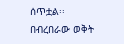ሰጥቷል፡፡
በብረበራው ወቅት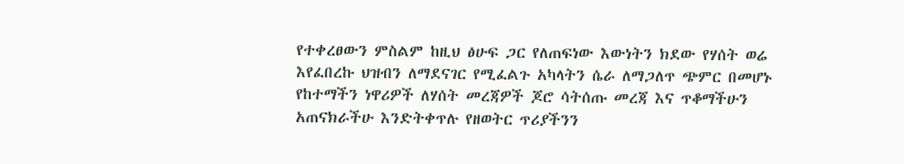የተቀረፀውን ምስልም ከዚህ ፅሁፍ ጋር የለጠፍነው እውነትን ክደው የሃሰት ወሬ እየፈበረኩ ህዝብን ለማደናገር የሚፈልጉ አካላትን ሴራ ለማጋለጥ ጭምር በመሆኑ የከተማችን ነዋሪዎች ለሃሰት መረጃዎች ጆሮ ሳትሰጡ መረጃ እና ጥቆማችሁን አጠናክራችሁ እንድትቀጥሉ የዘወትር ጥሪያችንን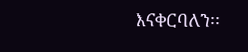እናቀርባለን፡፡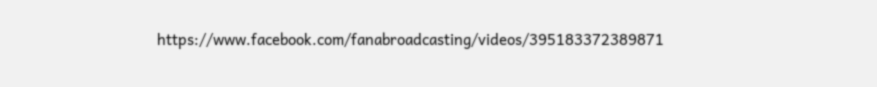https://www.facebook.com/fanabroadcasting/videos/395183372389871